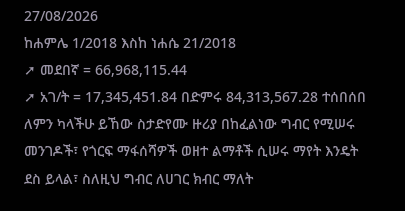27/08/2026
ከሐምሌ 1/2018 እስከ ነሐሴ 21/2018
➚ መደበኛ = 66,968,115.44
➚ አገ/ት = 17,345,451.84 በድምሩ 84,313,567.28 ተሰበሰበ ለምን ካላችሁ ይኸው ስታድየሙ ዙሪያ በከፈልነው ግብር የሚሠሩ መንገዶች፣ የጎርፍ ማፋሰሻዎች ወዘተ ልማቶች ሲሠሩ ማየት እንዴት ደስ ይላል፣ ስለዚህ ግብር ለሀገር ክብር ማለት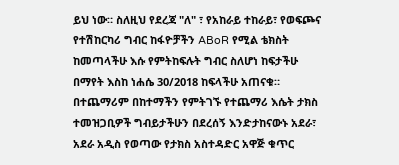ይህ ነው። ስለዚህ የደረጃ "ለ" ፣ የአከራይ ተከራይ፣ የወፍጮና የተሽከርካሪ ግብር ከፋዮቻችን ABoR የሚል ቴክስት ከመጣላችሁ እሱ የምትከፍሉት ግብር ስለሆነ ከፍታችሁ በማየት እስከ ነሐሴ 30/2018 ከፍላችሁ አጠናቁ። በተጨማሪም በከተማችን የምትገኙ የተጨማሪ እሴት ታክስ ተመዝጋቢዎች ግብይታችሁን በደረሰኝ እንድታከናውኑ አደራ፣ አደራ አዲስ የወጣው የታክስ አስተዳድር አዋጅ ቁጥር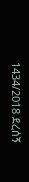1434/2018 ደረሰኝ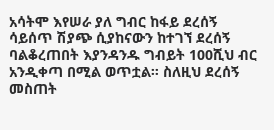አሳትሞ እየሠራ ያለ ግብር ከፋይ ደረሰኝ ሳይሰጥ ሽያጭ ሲያከናውን ከተገኘ ደረሰኝ ባልቆረጠበት እያንዳንዱ ግብይት 100ሺህ ብር አንዲቀጣ በሚል ወጥቷል። ስለዚህ ደረሰኝ መስጠት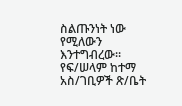ስልጡንነት ነው የሚለውን እንተግብረው።
የፍ/ሠላም ከተማ አስ/ገቢዎች ጽ/ቤት